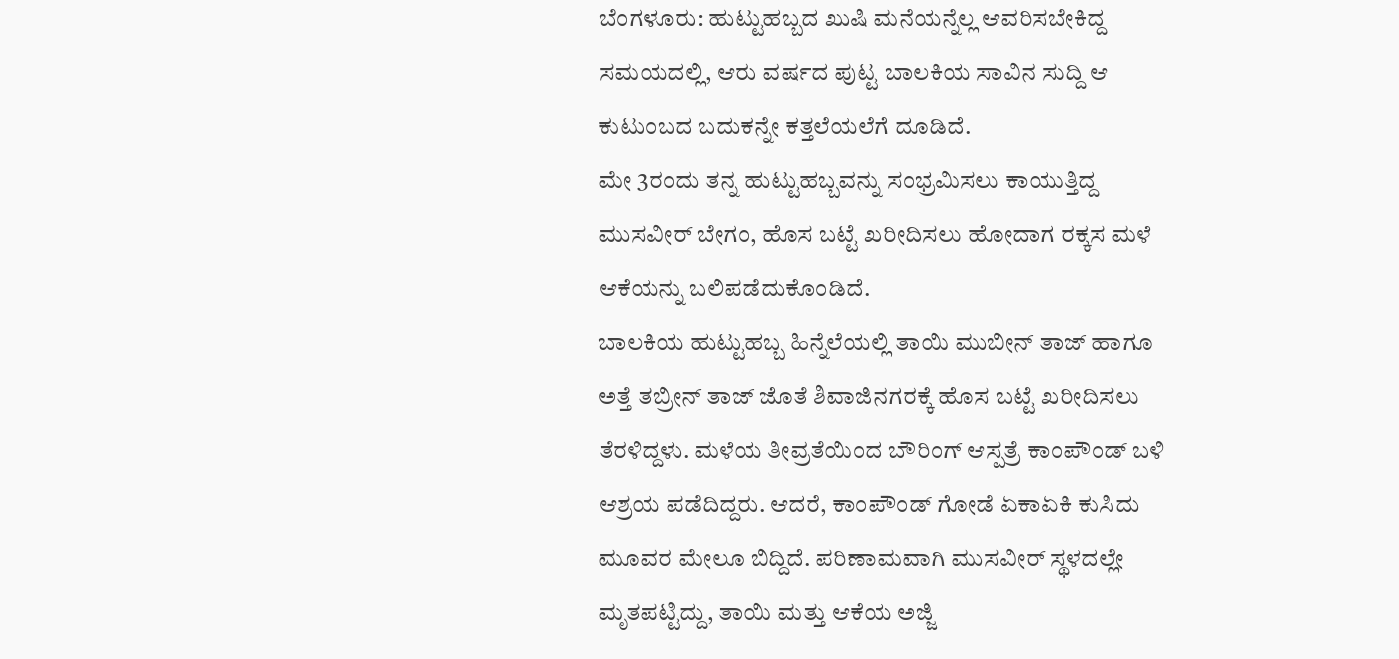ಬೆಂಗಳೂರು: ಹುಟ್ಟುಹಬ್ಬದ ಖುಷಿ ಮನೆಯನ್ನೆಲ್ಲ ಆವರಿಸಬೇಕಿದ್ದ ಸಮಯದಲ್ಲಿ, ಆರು ವರ್ಷದ ಪುಟ್ಟ ಬಾಲಕಿಯ ಸಾವಿನ ಸುದ್ದಿ ಆ ಕುಟುಂಬದ ಬದುಕನ್ನೇ ಕತ್ತಲೆಯಲೆಗೆ ದೂಡಿದೆ.
ಮೇ 3ರಂದು ತನ್ನ ಹುಟ್ಟುಹಬ್ಬವನ್ನು ಸಂಭ್ರಮಿಸಲು ಕಾಯುತ್ತಿದ್ದ ಮುಸವೀರ್ ಬೇಗಂ, ಹೊಸ ಬಟ್ಟೆ ಖರೀದಿಸಲು ಹೋದಾಗ ರಕ್ಕಸ ಮಳೆ ಆಕೆಯನ್ನು ಬಲಿಪಡೆದುಕೊಂಡಿದೆ.
ಬಾಲಕಿಯ ಹುಟ್ಟುಹಬ್ಬ ಹಿನ್ನೆಲೆಯಲ್ಲಿ ತಾಯಿ ಮುಬೀನ್ ತಾಜ್ ಹಾಗೂ ಅತ್ತೆ ತಬ್ರೀನ್ ತಾಜ್ ಜೊತೆ ಶಿವಾಜಿನಗರಕ್ಕೆ ಹೊಸ ಬಟ್ಟೆ ಖರೀದಿಸಲು ತೆರಳಿದ್ದಳು. ಮಳೆಯ ತೀವ್ರತೆಯಿಂದ ಬೌರಿಂಗ್ ಆಸ್ಪತ್ರೆ ಕಾಂಪೌಂಡ್ ಬಳಿ ಆಶ್ರಯ ಪಡೆದಿದ್ದರು. ಆದರೆ, ಕಾಂಪೌಂಡ್ ಗೋಡೆ ಏಕಾಏಕಿ ಕುಸಿದು ಮೂವರ ಮೇಲೂ ಬಿದ್ದಿದೆ. ಪರಿಣಾಮವಾಗಿ ಮುಸವೀರ್ ಸ್ಥಳದಲ್ಲೇ ಮೃತಪಟ್ಟಿದ್ದು, ತಾಯಿ ಮತ್ತು ಆಕೆಯ ಅಜ್ಜಿ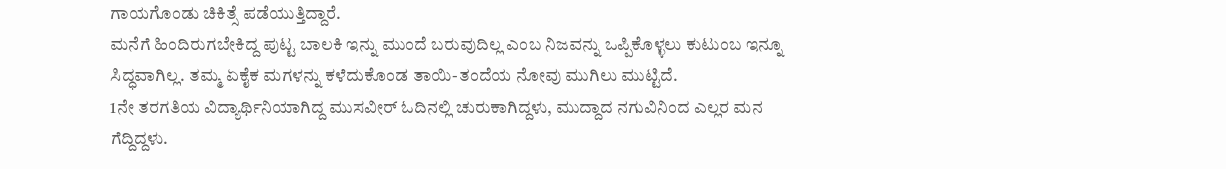ಗಾಯಗೊಂಡು ಚಿಕಿತ್ಸೆ ಪಡೆಯುತ್ತಿದ್ದಾರೆ.
ಮನೆಗೆ ಹಿಂದಿರುಗಬೇಕಿದ್ದ ಪುಟ್ಟ ಬಾಲಕಿ ಇನ್ನು ಮುಂದೆ ಬರುವುದಿಲ್ಲ ಎಂಬ ನಿಜವನ್ನು ಒಪ್ಪಿಕೊಳ್ಳಲು ಕುಟುಂಬ ಇನ್ನೂ ಸಿದ್ಧವಾಗಿಲ್ಲ. ತಮ್ಮ ಏಕೈಕ ಮಗಳನ್ನು ಕಳೆದುಕೊಂಡ ತಾಯಿ-ತಂದೆಯ ನೋವು ಮುಗಿಲು ಮುಟ್ಟಿದೆ.
1ನೇ ತರಗತಿಯ ವಿದ್ಯಾರ್ಥಿನಿಯಾಗಿದ್ದ ಮುಸವೀರ್ ಓದಿನಲ್ಲಿ ಚುರುಕಾಗಿದ್ದಳು, ಮುದ್ದಾದ ನಗುವಿನಿಂದ ಎಲ್ಲರ ಮನ ಗೆದ್ದಿದ್ದಳು.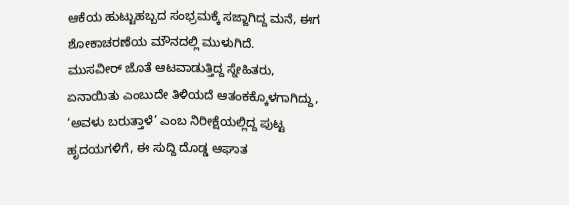ಆಕೆಯ ಹುಟ್ಟುಹಬ್ಬದ ಸಂಭ್ರಮಕ್ಕೆ ಸಜ್ಜಾಗಿದ್ದ ಮನೆ, ಈಗ ಶೋಕಾಚರಣೆಯ ಮೌನದಲ್ಲಿ ಮುಳುಗಿದೆ.
ಮುಸವೀರ್ ಜೊತೆ ಆಟವಾಡುತ್ತಿದ್ದ ಸ್ನೇಹಿತರು, ಏನಾಯಿತು ಎಂಬುದೇ ತಿಳಿಯದೆ ಆತಂಕಕ್ಕೊಳಗಾಗಿದ್ದು, ‘ಅವಳು ಬರುತ್ತಾಳೆ’ ಎಂಬ ನಿರೀಕ್ಷೆಯಲ್ಲಿದ್ದ ಪುಟ್ಟ ಹೃದಯಗಳಿಗೆ, ಈ ಸುದ್ದಿ ದೊಡ್ಡ ಆಘಾತ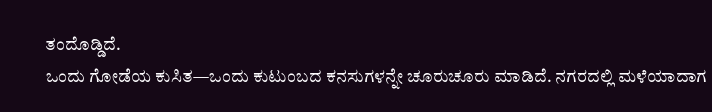ತಂದೊಡ್ಡಿದೆ.
ಒಂದು ಗೋಡೆಯ ಕುಸಿತ—ಒಂದು ಕುಟುಂಬದ ಕನಸುಗಳನ್ನೇ ಚೂರುಚೂರು ಮಾಡಿದೆ. ನಗರದಲ್ಲಿ ಮಳೆಯಾದಾಗ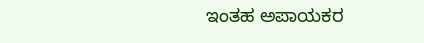ಇಂತಹ ಅಪಾಯಕರ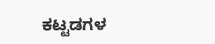ಕಟ್ಟಡಗಳ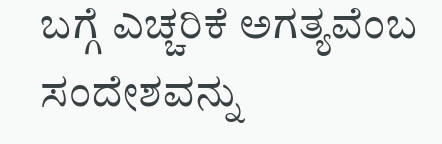ಬಗ್ಗೆ ಎಚ್ಚರಿಕೆ ಅಗತ್ಯವೆಂಬ ಸಂದೇಶವನ್ನು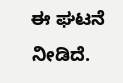ಈ ಘಟನೆ ನೀಡಿದೆ.